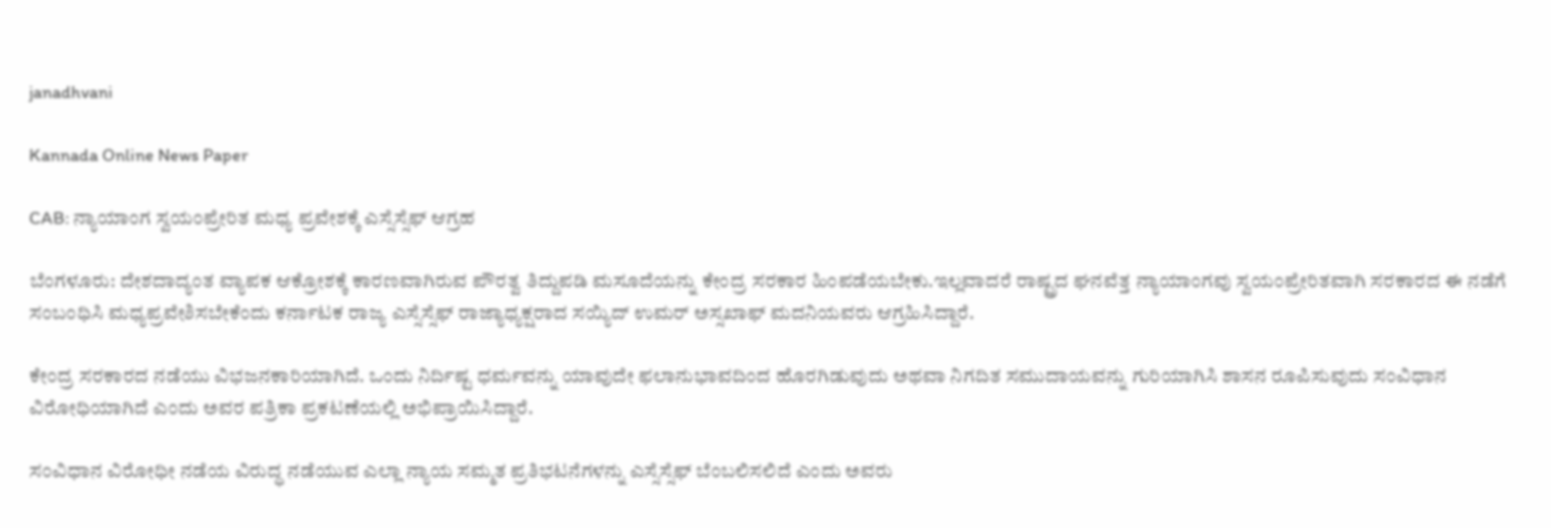janadhvani

Kannada Online News Paper

CAB: ನ್ಯಾಯಾಂಗ ಸ್ವಯಂಪ್ರೇರಿತ ಮಧ್ಯ ಪ್ರವೇಶಕ್ಕೆ ಎಸ್ಸೆಸ್ಸೆಫ್ ಆಗ್ರಹ

ಬೆಂಗಳೂರು: ದೇಶದಾದ್ಯಂತ ವ್ಯಾಪಕ ಆಕ್ರೋಶಕ್ಕೆ ಕಾರಣವಾಗಿರುವ ಪೌರತ್ವ ತಿದ್ದುಪಡಿ ಮಸೂದೆಯನ್ನು ಕೇಂದ್ರ ಸರಕಾರ ಹಿಂಪಡೆಯಬೇಕು.ಇಲ್ಲವಾದರೆ ರಾಷ್ಟ್ರದ ಘನವೆತ್ತ ನ್ಯಾಯಾಂಗವು ಸ್ವಯಂಪ್ರೇರಿತವಾಗಿ ಸರಕಾರದ ಈ ನಡೆಗೆ ಸಂಬಂಧಿಸಿ‌ ಮಧ್ಯಪ್ರವೇಶಿಸಬೇಕೆಂದು ಕರ್ನಾಟಕ ರಾಜ್ಯ ಎಸ್ಸೆಸ್ಸೆಫ್ ರಾಜ್ಯಾಧ್ಯಕ್ಷರಾದ ಸಯ್ಯಿದ್ ಉಮರ್ ಅಸ್ಸಖಾಫ್ ಮದನಿಯವರು ಆಗ್ರಹಿಸಿದ್ದಾರೆ.

ಕೇಂದ್ರ ಸರಕಾರದ ನಡೆಯು ವಿಭಜನಕಾರಿಯಾಗಿದೆ. ಒಂದು ನಿರ್ದಿಷ್ಟ ಧರ್ಮವನ್ನು ಯಾವುದೇ ಫಲಾನುಭಾವದಿಂದ ಹೊರಗಿಡುವುದು ಅಥವಾ ನಿಗದಿತ ಸಮುದಾಯವನ್ನು ಗುರಿಯಾಗಿಸಿ ಶಾಸನ‌ ರೂಪಿಸುವುದು ಸಂವಿಧಾನ ವಿರೋಧಿಯಾಗಿದೆ ಎಂದು ಅವರ ಪತ್ರಿಕಾ ಪ್ರಕಟಣೆಯಲ್ಲಿ ಅಭಿಪ್ರಾಯಿಸಿದ್ದಾರೆ.

ಸಂವಿಧಾನ ವಿರೋಧೀ ನಡೆಯ ವಿರುದ್ಧ ನಡೆಯುವ ಎಲ್ಲಾ ನ್ಯಾಯ ಸಮ್ಮತ ಪ್ರತಿಭಟನೆಗಳನ್ನು ಎಸ್ಸೆಸ್ಸೆಫ್ ಬೆಂಬಲಿಸಲಿದೆ ಎಂದು ಅವರು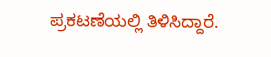ಪ್ರಕಟಣೆಯಲ್ಲಿ ತಿಳಿಸಿದ್ದಾರೆ‌.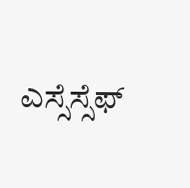ಎಸ್ಸೆಸ್ಸೆಫ್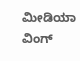ಮೀಡಿಯಾ ವಿಂಗ್